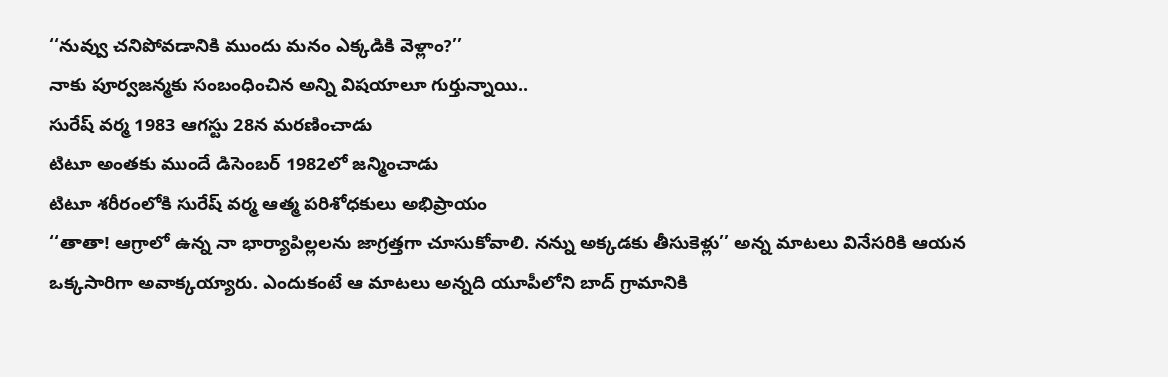‘‘నువ్వు చనిపోవడానికి ముందు మనం ఎక్కడికి వెళ్లాం?’’
నాకు పూర్వజన్మకు సంబంధించిన అన్ని విషయాలూ గుర్తున్నాయి..
సురేష్ వర్మ 1983 ఆగస్టు 28న మరణించాడు
టిటూ అంతకు ముందే డిసెంబర్ 1982లో జన్మించాడు
టిటూ శరీరంలోకి సురేష్ వర్మ ఆత్మ పరిశోధకులు అభిప్రాయం
‘‘తాతా! ఆగ్రాలో ఉన్న నా భార్యాపిల్లలను జాగ్రత్తగా చూసుకోవాలి. నన్ను అక్కడకు తీసుకెళ్లు’’ అన్న మాటలు వినేసరికి ఆయన ఒక్కసారిగా అవాక్కయ్యారు. ఎందుకంటే ఆ మాటలు అన్నది యూపీలోని బాద్ గ్రామానికి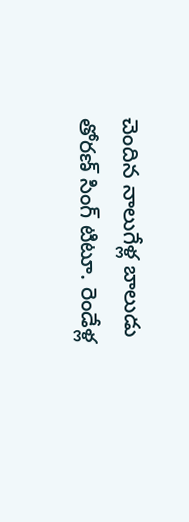చెందిన నాలుగేళ్ల బాలుడు తోరణ్ సింగ్ టిటూ. రెండేళ్ల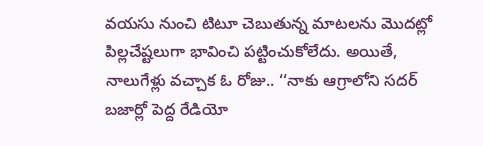వయసు నుంచి టిటూ చెబుతున్న మాటలను మొదట్లో పిల్లచేష్టలుగా భావించి పట్టించుకోలేదు. అయితే, నాలుగేళ్లు వచ్చాక ఓ రోజు.. ‘‘నాకు ఆగ్రాలోని సదర్ బజార్లో పెద్ద రేడియో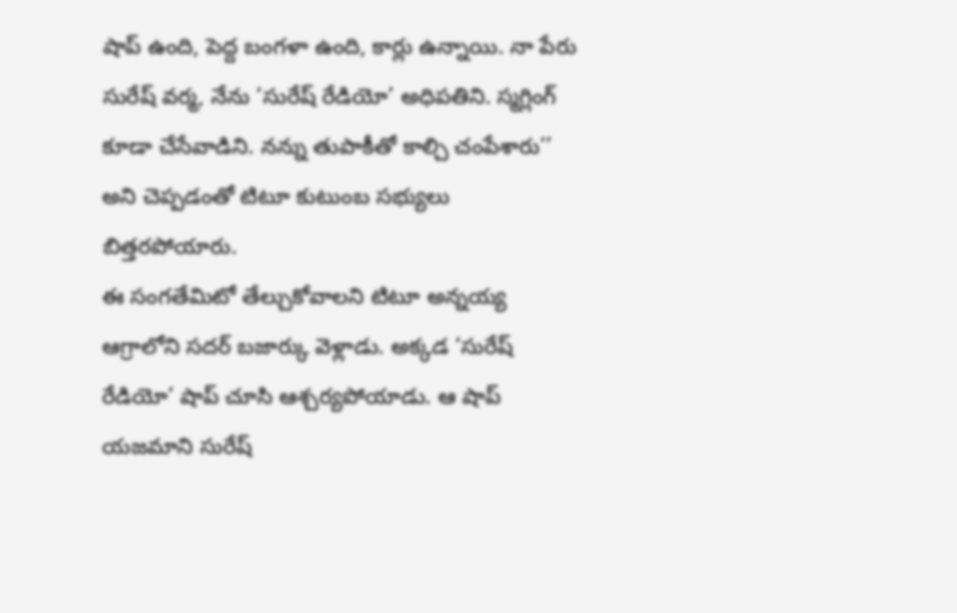షాప్ ఉంది, పెద్ద బంగళా ఉంది, కార్లు ఉన్నాయి. నా పేరు సురేష్ వర్మ, నేను ‘సురేష్ రేడియో’ అధిపతిని. స్మగ్లింగ్ కూడా చేసేవాడిని. నన్ను తుపాకీతో కాల్చి చంపేశారు’’ అని చెప్పడంతో టిటూ కుటుంబ సభ్యులు బిత్తరపోయారు.
ఈ సంగతేమిటో తేల్చుకోవాలని టిటూ అన్నయ్య ఆగ్రాలోని సదర్ బజార్కు వెళ్లాడు. అక్కడ ‘సురేష్ రేడియో’ షాప్ చూసి ఆశ్చర్యపోయాడు. ఆ షాప్ యజమాని సురేష్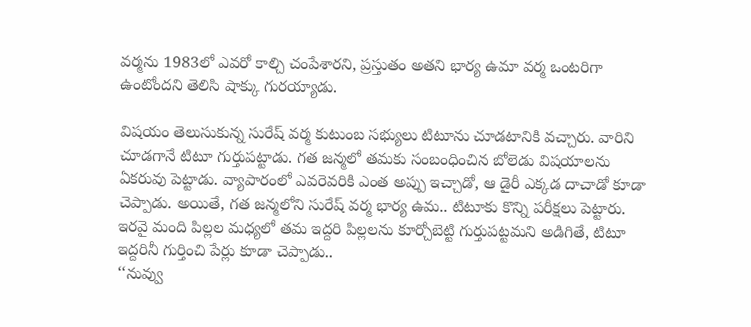వర్మను 1983లో ఎవరో కాల్చి చంపేశారని, ప్రస్తుతం అతని భార్య ఉమా వర్మ ఒంటరిగా ఉంటోందని తెలిసి షాక్కు గురయ్యాడు.

విషయం తెలుసుకున్న సురేష్ వర్మ కుటుంబ సభ్యులు టిటూను చూడటానికి వచ్చారు. వారిని చూడగానే టిటూ గుర్తుపట్టాడు. గత జన్మలో తమకు సంబంధించిన బోలెడు విషయాలను ఏకరువు పెట్టాడు. వ్యాపారంలో ఎవరెవరికి ఎంత అప్పు ఇచ్చాడో, ఆ డైరీ ఎక్కడ దాచాడో కూడా చెప్పాడు. అయితే, గత జన్మలోని సురేష్ వర్మ భార్య ఉమ.. టిటూకు కొన్ని పరీక్షలు పెట్టారు. ఇరవై మంది పిల్లల మధ్యలో తమ ఇద్దరి పిల్లలను కూర్చోబెట్టి గుర్తుపట్టమని అడిగితే, టిటూ ఇద్దరినీ గుర్తించి పేర్లు కూడా చెప్పాడు..
‘‘నువ్వు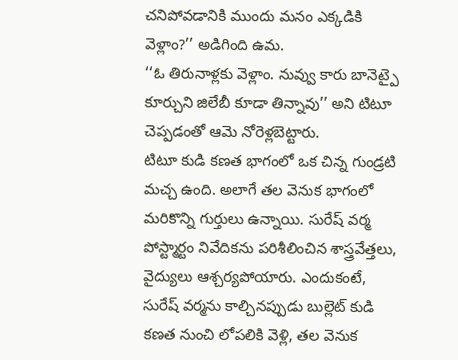చనిపోవడానికి ముందు మనం ఎక్కడికి వెళ్లాం?’’ అడిగింది ఉమ.
‘‘ఓ తిరునాళ్లకు వెళ్లాం. నువ్వు కారు బానెట్పై కూర్చుని జిలేబీ కూడా తిన్నావు’’ అని టిటూ చెప్పడంతో ఆమె నోరెళ్లబెట్టారు.
టిటూ కుడి కణత భాగంలో ఒక చిన్న గుండ్రటి మచ్చ ఉంది. అలాగే తల వెనుక భాగంలో మరికొన్ని గుర్తులు ఉన్నాయి. సురేష్ వర్మ పోస్ట్మార్టం నివేదికను పరిశీలించిన శాస్త్రవేత్తలు, వైద్యులు ఆశ్చర్యపోయారు. ఎందుకంటే, సురేష్ వర్మను కాల్చినప్పుడు బుల్లెట్ కుడి కణత నుంచి లోపలికి వెళ్లి, తల వెనుక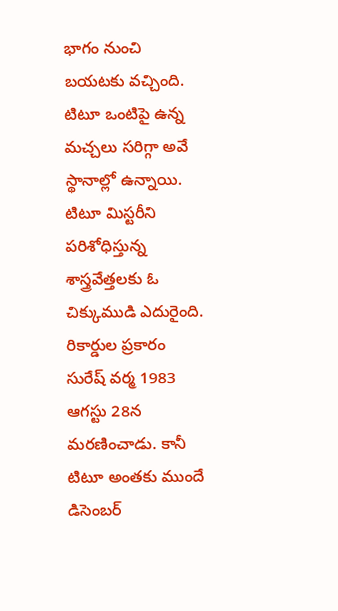భాగం నుంచి బయటకు వచ్చింది. టిటూ ఒంటిపై ఉన్న మచ్చలు సరిగ్గా అవే స్థానాల్లో ఉన్నాయి.
టిటూ మిస్టరీని పరిశోధిస్తున్న శాస్త్రవేత్తలకు ఓ చిక్కుముడి ఎదురైంది. రికార్డుల ప్రకారం సురేష్ వర్మ 1983 ఆగస్టు 28న మరణించాడు. కానీ టిటూ అంతకు ముందే డిసెంబర్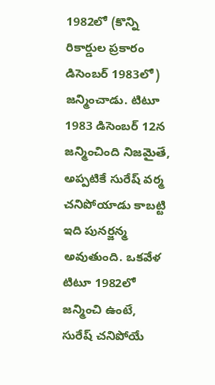1982లో (కొన్ని రికార్డుల ప్రకారం డిసెంబర్ 1983లో) జన్మించాడు. టిటూ 1983 డిసెంబర్ 12న జన్మించింది నిజమైతే, అప్పటికే సురేష్ వర్మ చనిపోయాడు కాబట్టి ఇది పునర్జన్మ అవుతుంది. ఒకవేళ టిటూ 1982లో జన్మించి ఉంటే, సురేష్ చనిపోయే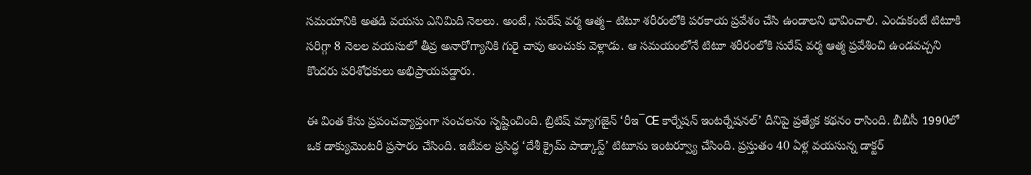సమయానికి అతడి వయసు ఎనిమిది నెలలు. అంటే, సురేష్ వర్మ ఆత్మ– టిటూ శరీరంలోకి పరకాయ ప్రవేశం చేసి ఉండాలని భావించాలి. ఎందుకంటే టిటూకి సరిగ్గా 8 నెలల వయసులో తీవ్ర అనారోగ్యానికి గురై చావు అంచుకు వెళ్లాడు. ఆ సమయంలోనే టిటూ శరీరంలోకి సురేష్ వర్మ ఆత్మ ప్రవేశించి ఉండవచ్చని కొందరు పరిశోధకులు అభిప్రాయపడ్డారు.

ఈ వింత కేసు ప్రపంచవ్యాప్తంగా సంచలనం సృష్టించింది. బ్రిటిష్ మ్యాగజైన్ ‘రీఇ¯Œ కార్నేషన్ ఇంటర్నేషనల్’ దీనిపై ప్రత్యేక కథనం రాసింది. బీబీసీ 1990లో ఒక డాక్యుమెంటరీ ప్రసారం చేసింది. ఇటీవల ప్రసిద్ధ ‘దేశీ క్రైమ్ పాడ్కాస్ట్’ టిటూను ఇంటర్వ్యూ చేసింది. ప్రస్తుతం 40 ఏళ్ల వయసున్న డాక్టర్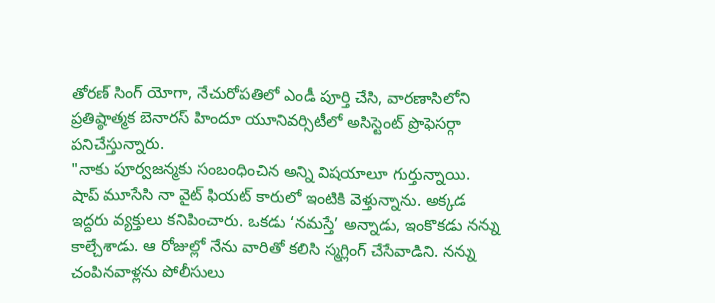తోరణ్ సింగ్ యోగా, నేచురోపతిలో ఎండీ పూర్తి చేసి, వారణాసిలోని ప్రతిష్ఠాత్మక బెనారస్ హిందూ యూనివర్సిటీలో అసిస్టెంట్ ప్రొఫెసర్గా పనిచేస్తున్నారు.
"నాకు పూర్వజన్మకు సంబంధించిన అన్ని విషయాలూ గుర్తున్నాయి. షాప్ మూసేసి నా వైట్ ఫియట్ కారులో ఇంటికి వెళ్తున్నాను. అక్కడ ఇద్దరు వ్యక్తులు కనిపించారు. ఒకడు ‘నమస్తే’ అన్నాడు, ఇంకొకడు నన్ను కాల్చేశాడు. ఆ రోజుల్లో నేను వారితో కలిసి స్మగ్లింగ్ చేసేవాడిని. నన్ను చంపినవాళ్లను పోలీసులు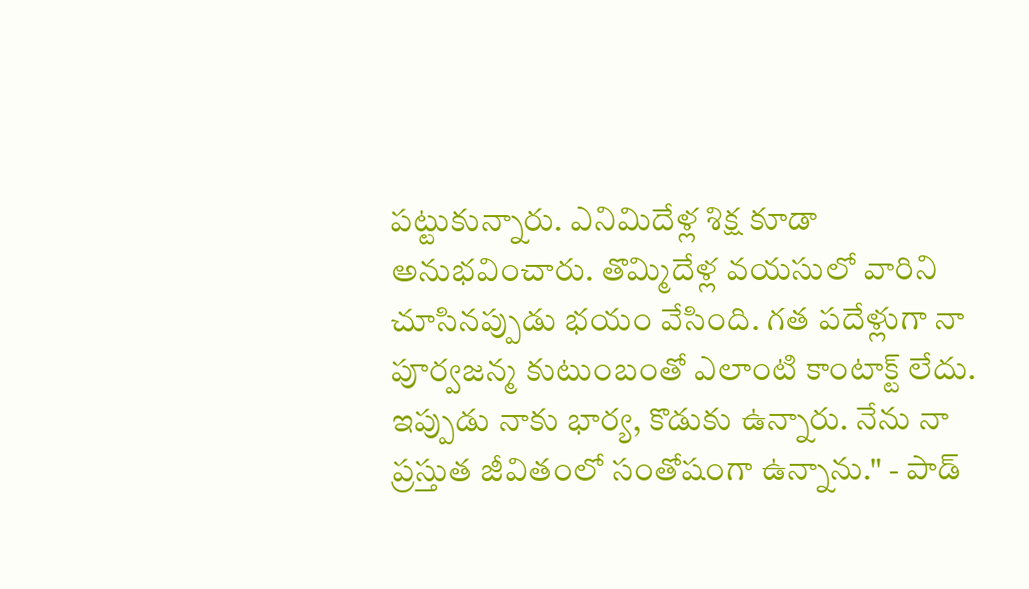పట్టుకున్నారు. ఎనిమిదేళ్ల శిక్ష కూడా అనుభవించారు. తొమ్మిదేళ్ల వయసులో వారిని చూసినప్పుడు భయం వేసింది. గత పదేళ్లుగా నా పూర్వజన్మ కుటుంబంతో ఎలాంటి కాంటాక్ట్ లేదు. ఇప్పుడు నాకు భార్య, కొడుకు ఉన్నారు. నేను నా ప్రస్తుత జీవితంలో సంతోషంగా ఉన్నాను." - పాడ్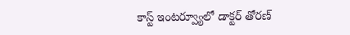కాస్ట్ ఇంటర్వ్యూలో డాక్టర్ తోరణ్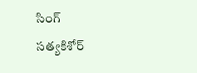సింగ్
సత్యకిశోర్